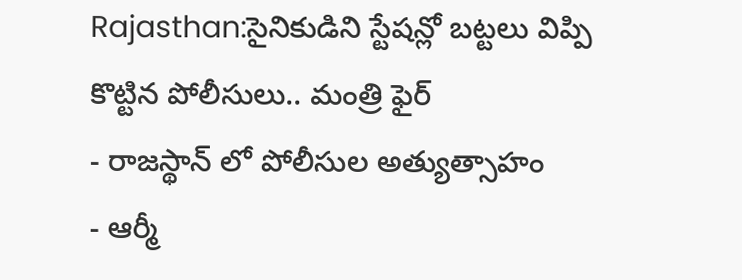Rajasthan:సైనికుడిని స్టేషన్లో బట్టలు విప్పి కొట్టిన పోలీసులు.. మంత్రి ఫైర్
- రాజస్థాన్ లో పోలీసుల అత్యుత్సాహం
- ఆర్మీ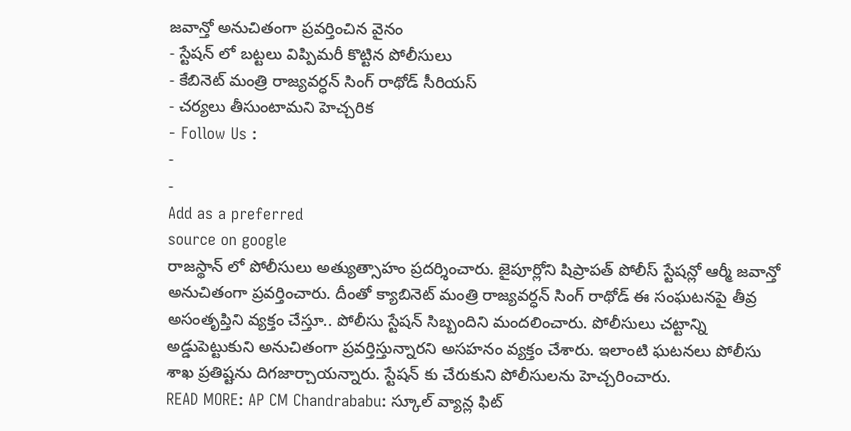జవాన్తో అనుచితంగా ప్రవర్తించిన వైనం
- స్టేషన్ లో బట్టలు విప్పిమరీ కొట్టిన పోలీసులు
- కేబినెట్ మంత్రి రాజ్యవర్ధన్ సింగ్ రాథోడ్ సీరియస్
- చర్యలు తీసుంటామని హెచ్చరిక
- Follow Us :
-
-
Add as a preferred
source on google
రాజస్థాన్ లో పోలీసులు అత్యుత్సాహం ప్రదర్శించారు. జైపూర్లోని షిప్రాపత్ పోలీస్ స్టేషన్లో ఆర్మీ జవాన్తో అనుచితంగా ప్రవర్తించారు. దీంతో క్యాబినెట్ మంత్రి రాజ్యవర్ధన్ సింగ్ రాథోడ్ ఈ సంఘటనపై తీవ్ర అసంతృప్తిని వ్యక్తం చేస్తూ.. పోలీసు స్టేషన్ సిబ్బందిని మందలించారు. పోలీసులు చట్టాన్ని అడ్డుపెట్టుకుని అనుచితంగా ప్రవర్తిస్తున్నారని అసహనం వ్యక్తం చేశారు. ఇలాంటి ఘటనలు పోలీసు శాఖ ప్రతిష్టను దిగజార్చాయన్నారు. స్టేషన్ కు చేరుకుని పోలీసులను హెచ్చరించారు.
READ MORE: AP CM Chandrababu: స్కూల్ వ్యాన్ల ఫిట్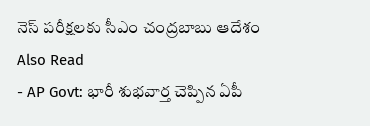నెస్ పరీక్షలకు సీఎం చంద్రబాబు ఆదేశం
Also Read
- AP Govt: భారీ శుభవార్త చెప్పిన ఏపీ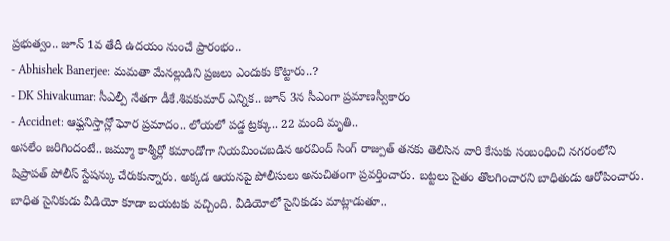ప్రభుత్వం.. జూన్ 1వ తేదీ ఉదయం నుంచే ప్రారంభం..
- Abhishek Banerjee: మమతా మేనల్లుడిని ప్రజలు ఎందుకు కొట్టారు..?
- DK Shivakumar: సీఎల్పీ నేతగా డీకే.శివకుమార్ ఎన్నిక.. జూన్ 3న సీఎంగా ప్రమాణస్వీకారం
- Accidnet: ఆఫ్ఘనిస్తాన్లో ఘోర ప్రమాదం.. లోయలో పడ్డ ట్రక్కు.. 22 మంది మృతి..
అసలేం జరిగిందంటే.. జమ్మూ కాశ్మీర్లో కమాండోగా నియమించబడిన అరవింద్ సింగ్ రాజ్పుత్ తనకు తెలిసిన వారి కేసుకు సంబంధించి నగరంలోని షిప్రాపత్ పోలీస్ స్టేషన్కు చేరుకున్నారు. అక్కడ ఆయనపై పోలీసులు అనుచితంగా ప్రవర్తించారు. బట్టలు సైతం తొలగించారని బాధితుడు ఆరోపించారు. బాధిత సైనికుడు వీడియో కూడా బయటకు వచ్చింది. వీడియోలో సైనికుడు మాట్లాడుతూ..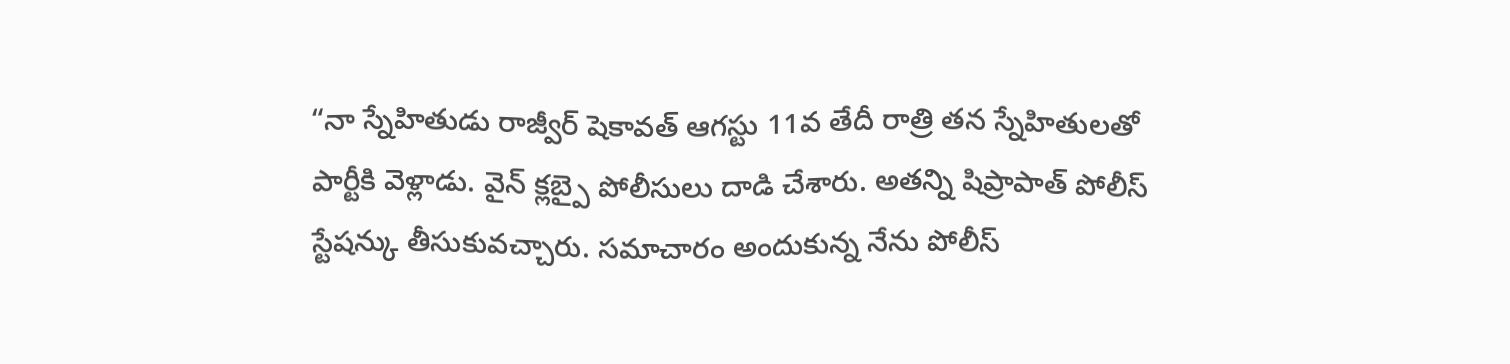“నా స్నేహితుడు రాజ్వీర్ షెకావత్ ఆగస్టు 11వ తేదీ రాత్రి తన స్నేహితులతో పార్టీకి వెళ్లాడు. వైన్ క్లబ్పై పోలీసులు దాడి చేశారు. అతన్ని షిప్రాపాత్ పోలీస్ స్టేషన్కు తీసుకువచ్చారు. సమాచారం అందుకున్న నేను పోలీస్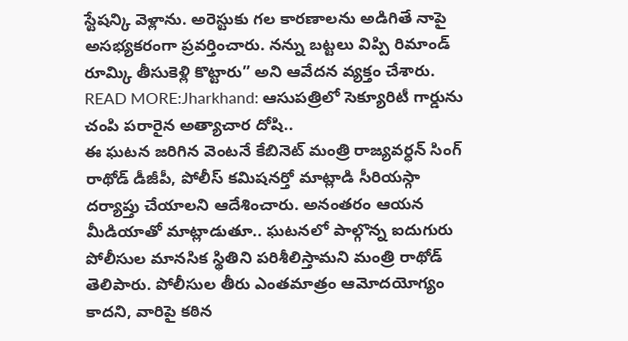స్టేషన్కి వెళ్లాను. అరెస్టుకు గల కారణాలను అడిగితే నాపై అసభ్యకరంగా ప్రవర్తించారు. నన్ను బట్టలు విప్పి రిమాండ్ రూమ్కి తీసుకెళ్లి కొట్టారు” అని ఆవేదన వ్యక్తం చేశారు.
READ MORE:Jharkhand: ఆసుపత్రిలో సెక్యూరిటీ గార్డును చంపి పరారైన అత్యాచార దోషి..
ఈ ఘటన జరిగిన వెంటనే కేబినెట్ మంత్రి రాజ్యవర్ధన్ సింగ్ రాథోడ్ డీజీపీ, పోలీస్ కమిషనర్తో మాట్లాడి సీరియస్గా దర్యాప్తు చేయాలని ఆదేశించారు. అనంతరం ఆయన మీడియాతో మాట్లాడుతూ.. ఘటనలో పాల్గొన్న ఐదుగురు పోలీసుల మానసిక స్థితిని పరిశీలిస్తామని మంత్రి రాథోడ్ తెలిపారు. పోలీసుల తీరు ఎంతమాత్రం ఆమోదయోగ్యం కాదని, వారిపై కఠిన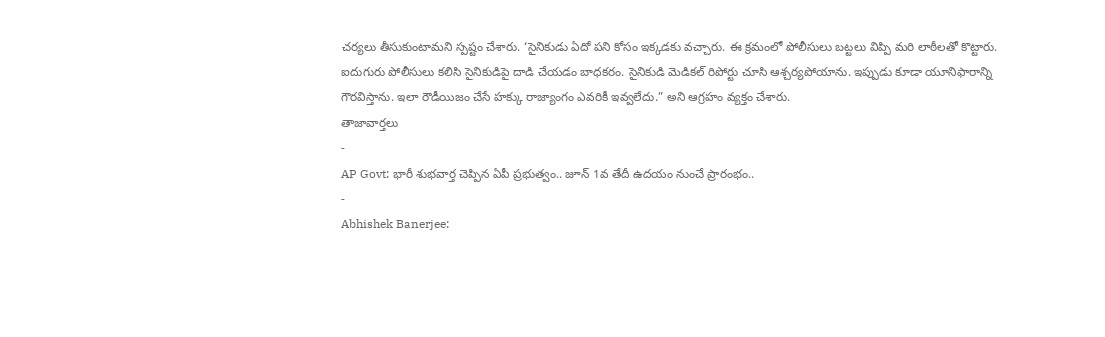చర్యలు తీసుకుంటామని స్పష్టం చేశారు. ‘సైనికుడు ఏదో పని కోసం ఇక్కడకు వచ్చారు. ఈ క్రమంలో పోలీసులు బట్టలు విప్పి మరి లాఠీలతో కొట్టారు. ఐదుగురు పోలీసులు కలిసి సైనికుడిపై దాడి చేయడం బాధకరం. సైనికుడి మెడికల్ రిపోర్టు చూసి ఆశ్చర్యపోయాను. ఇప్పుడు కూడా యూనిఫారాన్ని గౌరవిస్తాను. ఇలా రౌడీయిజం చేసే హక్కు రాజ్యాంగం ఎవరికీ ఇవ్వలేదు.” అని ఆగ్రహం వ్యక్తం చేశారు.
తాజావార్తలు
-
AP Govt: భారీ శుభవార్త చెప్పిన ఏపీ ప్రభుత్వం.. జూన్ 1వ తేదీ ఉదయం నుంచే ప్రారంభం..
-
Abhishek Banerjee: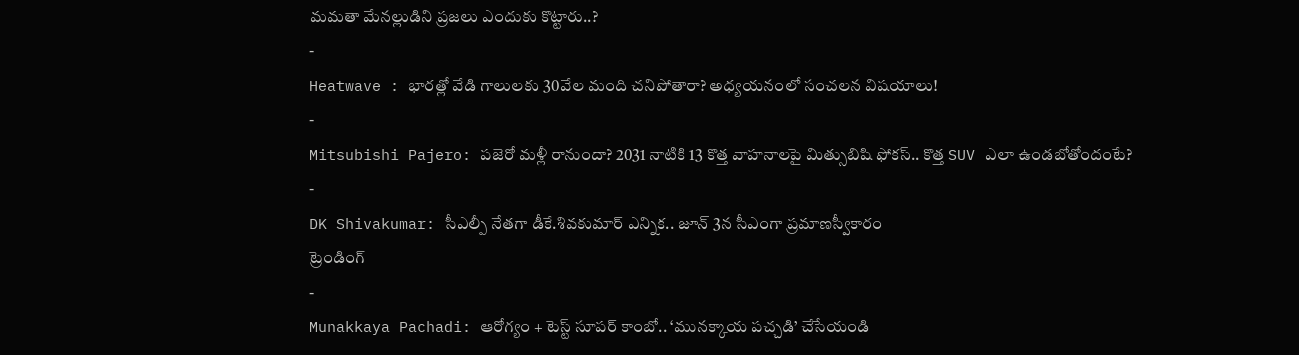మమతా మేనల్లుడిని ప్రజలు ఎందుకు కొట్టారు..?
-
Heatwave : భారత్లో వేడి గాలులకు 30వేల మంది చనిపోతారా? అధ్యయనంలో సంచలన విషయాలు!
-
Mitsubishi Pajero: పజెరో మళ్లీ రానుందా? 2031 నాటికి 13 కొత్త వాహనాలపై మిత్సుబిషి ఫోకస్.. కొత్త SUV ఎలా ఉండబోతోందంటే?
-
DK Shivakumar: సీఎల్పీ నేతగా డీకే.శివకుమార్ ఎన్నిక.. జూన్ 3న సీఎంగా ప్రమాణస్వీకారం
ట్రెండింగ్
-
Munakkaya Pachadi: ఆరోగ్యం + టెస్ట్ సూపర్ కాంబో.. ‘మునక్కాయ పచ్చడి’ చేసేయండి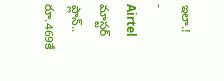ఇలా.!
-
Airtel మాస్టర్ ప్లాన్.. రూ.469కే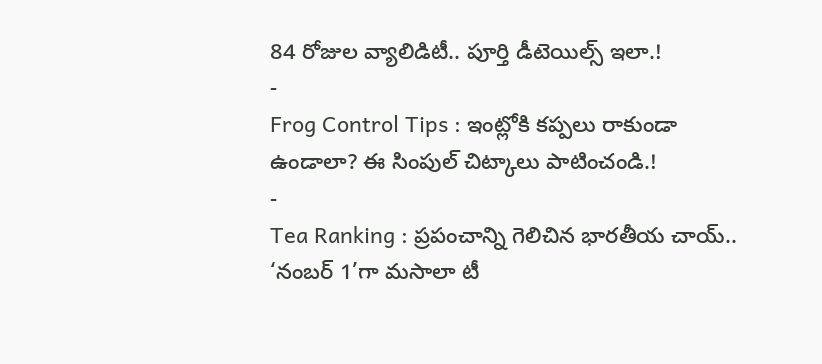84 రోజుల వ్యాలిడిటీ.. పూర్తి డీటెయిల్స్ ఇలా.!
-
Frog Control Tips : ఇంట్లోకి కప్పలు రాకుండా ఉండాలా? ఈ సింపుల్ చిట్కాలు పాటించండి.!
-
Tea Ranking : ప్రపంచాన్ని గెలిచిన భారతీయ చాయ్.. ‘నంబర్ 1’గా మసాలా టీ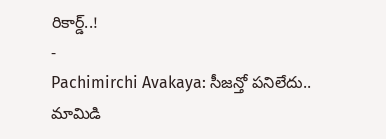రికార్డ్..!
-
Pachimirchi Avakaya: సీజన్తో పనిలేదు.. మామిడి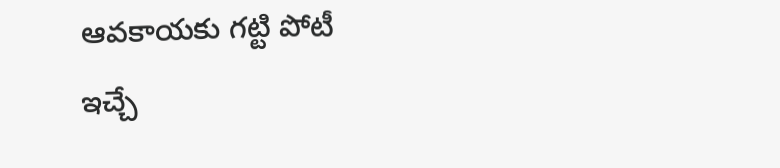ఆవకాయకు గట్టి పోటీ ఇచ్చే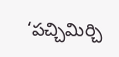‘పచ్చిమిర్చి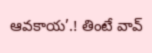ఆవకాయ’.! తింటే వావ్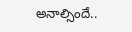అనాల్సిందే..